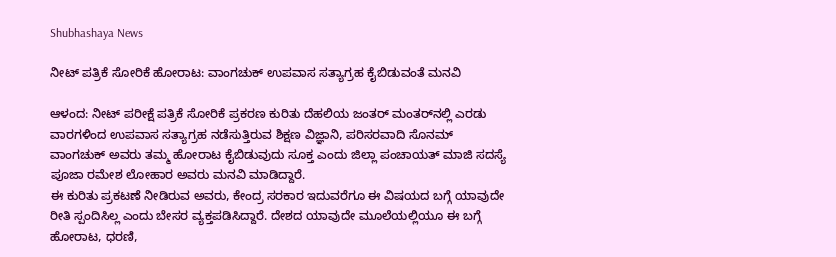Shubhashaya News

ನೀಟ್ ಪತ್ರಿಕೆ ಸೋರಿಕೆ ಹೋರಾಟ: ವಾಂಗಚುಕ್ ಉಪವಾಸ ಸತ್ಯಾಗ್ರಹ ಕೈಬಿಡುವಂತೆ ಮನವಿ

ಆಳಂದ: ನೀಟ್ ಪರೀಕ್ಷೆ ಪತ್ರಿಕೆ ಸೋರಿಕೆ ಪ್ರಕರಣ ಕುರಿತು ದೆಹಲಿಯ ಜಂತರ್ ಮಂತರ್‌ನಲ್ಲಿ ಎರಡು ವಾರಗಳಿಂದ ಉಪವಾಸ ಸತ್ಯಾಗ್ರಹ ನಡೆಸುತ್ತಿರುವ ಶಿಕ್ಷಣ ವಿಜ್ಞಾನಿ, ಪರಿಸರವಾದಿ ಸೊನಮ್ ವಾಂಗಚುಕ್ ಅವರು ತಮ್ಮ ಹೋರಾಟ ಕೈಬಿಡುವುದು ಸೂಕ್ತ ಎಂದು ಜಿಲ್ಲಾ ಪಂಚಾಯತ್ ಮಾಜಿ ಸದಸ್ಯೆ ಪೂಜಾ ರಮೇಶ ಲೋಹಾರ ಅವರು ಮನವಿ ಮಾಡಿದ್ದಾರೆ.
ಈ ಕುರಿತು ಪ್ರಕಟಣೆ ನೀಡಿರುವ ಅವರು, ಕೇಂದ್ರ ಸರಕಾರ ಇದುವರೆಗೂ ಈ ವಿಷಯದ ಬಗ್ಗೆ ಯಾವುದೇ ರೀತಿ ಸ್ಪಂದಿಸಿಲ್ಲ ಎಂದು ಬೇಸರ ವ್ಯಕ್ತಪಡಿಸಿದ್ದಾರೆ. ದೇಶದ ಯಾವುದೇ ಮೂಲೆಯಲ್ಲಿಯೂ ಈ ಬಗ್ಗೆ ಹೋರಾಟ, ಧರಣಿ,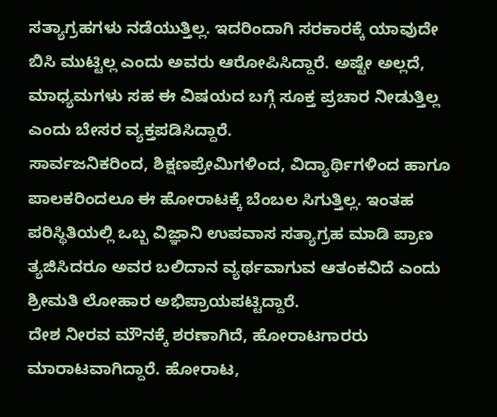ಸತ್ಯಾಗ್ರಹಗಳು ನಡೆಯುತ್ತಿಲ್ಲ. ಇದರಿಂದಾಗಿ ಸರಕಾರಕ್ಕೆ ಯಾವುದೇ ಬಿಸಿ ಮುಟ್ಟಿಲ್ಲ ಎಂದು ಅವರು ಆರೋಪಿಸಿದ್ದಾರೆ. ಅಷ್ಟೇ ಅಲ್ಲದೆ, ಮಾಧ್ಯಮಗಳು ಸಹ ಈ ವಿಷಯದ ಬಗ್ಗೆ ಸೂಕ್ತ ಪ್ರಚಾರ ನೀಡುತ್ತಿಲ್ಲ ಎಂದು ಬೇಸರ ವ್ಯಕ್ತಪಡಿಸಿದ್ದಾರೆ.
ಸಾರ್ವಜನಿಕರಿಂದ, ಶಿಕ್ಷಣಪ್ರೇಮಿಗಳಿಂದ, ವಿದ್ಯಾರ್ಥಿಗಳಿಂದ ಹಾಗೂ ಪಾಲಕರಿಂದಲೂ ಈ ಹೋರಾಟಕ್ಕೆ ಬೆಂಬಲ ಸಿಗುತ್ತಿಲ್ಲ. ಇಂತಹ ಪರಿಸ್ಥಿತಿಯಲ್ಲಿ ಒಬ್ಬ ವಿಜ್ಞಾನಿ ಉಪವಾಸ ಸತ್ಯಾಗ್ರಹ ಮಾಡಿ ಪ್ರಾಣ ತ್ಯಜಿಸಿದರೂ ಅವರ ಬಲಿದಾನ ವ್ಯರ್ಥವಾಗುವ ಆತಂಕವಿದೆ ಎಂದು ಶ್ರೀಮತಿ ಲೋಹಾರ ಅಭಿಪ್ರಾಯಪಟ್ಟಿದ್ದಾರೆ.
ದೇಶ ನೀರವ ಮೌನಕ್ಕೆ ಶರಣಾಗಿದೆ, ಹೋರಾಟಗಾರರು ಮಾರಾಟವಾಗಿದ್ದಾರೆ. ಹೋರಾಟ,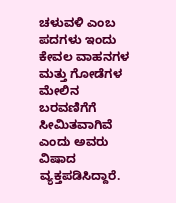ಚಳುವಳಿ ಎಂಬ ಪದಗಳು ಇಂದು ಕೇವಲ ವಾಹನಗಳ ಮತ್ತು ಗೋಡೆಗಳ ಮೇಲಿನ ಬರವಣಿಗೆಗೆ ಸೀಮಿತವಾಗಿವೆ ಎಂದು ಅವರು ವಿಷಾದ ವ್ಯಕ್ತಪಡಿಸಿದ್ದಾರೆ.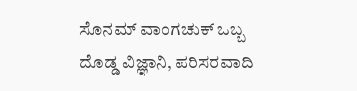ಸೊನಮ್ ವಾಂಗಚುಕ್ ಒಬ್ಬ ದೊಡ್ಡ ವಿಜ್ಞಾನಿ, ಪರಿಸರವಾದಿ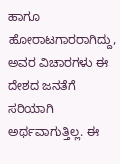ಹಾಗೂ ಹೋರಾಟಗಾರರಾಗಿದ್ದು, ಅವರ ವಿಚಾರಗಳು ಈ ದೇಶದ ಜನತೆಗೆ ಸರಿಯಾಗಿ ಅರ್ಥವಾಗುತ್ತಿಲ್ಲ. ಈ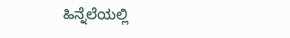ಹಿನ್ನೆಲೆಯಲ್ಲಿ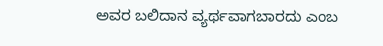ಅವರ ಬಲಿದಾನ ವ್ಯರ್ಥವಾಗಬಾರದು ಎಂಬ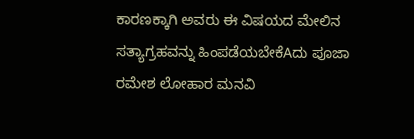ಕಾರಣಕ್ಕಾಗಿ ಅವರು ಈ ವಿಷಯದ ಮೇಲಿನ ಸತ್ಯಾಗ್ರಹವನ್ನು ಹಿಂಪಡೆಯಬೇಕೆAದು ಪೂಜಾ ರಮೇಶ ಲೋಹಾರ ಮನವಿ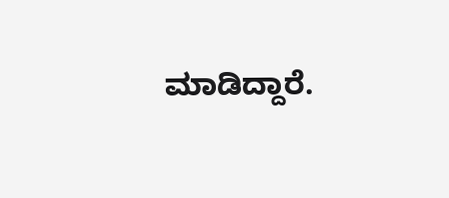ಮಾಡಿದ್ದಾರೆ.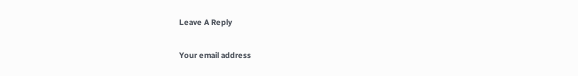Leave A Reply

Your email address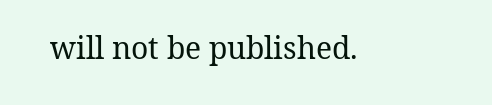will not be published.